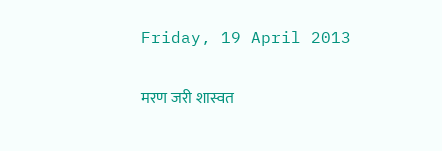Friday, 19 April 2013

मरण जरी शास्वत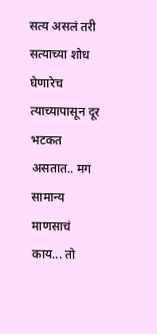सत्य असलं तरी सत्याच्या शोध घेणारेच त्याच्यापासून दूर भटकत असतात.. मग सामान्य माणसाचं काय... तो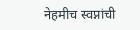नेहमीच स्वप्नांची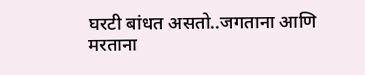घरटी बांधत असतो..जगताना आणि मरताना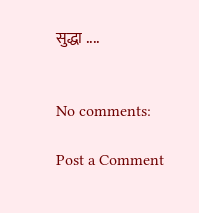सुद्धा ....


No comments:

Post a Comment